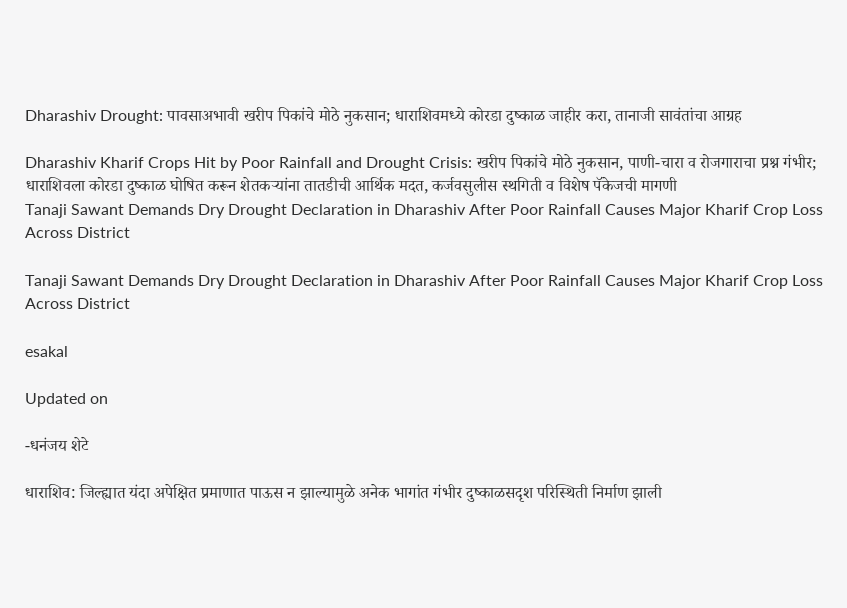Dharashiv Drought: पावसाअभावी खरीप पिकांचे मोठे नुकसान; धाराशिवमध्ये कोरडा दुष्काळ जाहीर करा, तानाजी सावंतांचा आग्रह

Dharashiv Kharif Crops Hit by Poor Rainfall and Drought Crisis: खरीप पिकांचे मोठे नुकसान, पाणी-चारा व रोजगाराचा प्रश्न गंभीर; धाराशिवला कोरडा दुष्काळ घोषित करून शेतकऱ्यांना तातडीची आर्थिक मदत, कर्जवसुलीस स्थगिती व विशेष पॅकेजची मागणी
Tanaji Sawant Demands Dry Drought Declaration in Dharashiv After Poor Rainfall Causes Major Kharif Crop Loss Across District

Tanaji Sawant Demands Dry Drought Declaration in Dharashiv After Poor Rainfall Causes Major Kharif Crop Loss Across District

esakal

Updated on

-धनंजय शेटे

धाराशिव: जिल्ह्यात यंदा अपेक्षित प्रमाणात पाऊस न झाल्यामुळे अनेक भागांत गंभीर दुष्काळसदृश परिस्थिती निर्माण झाली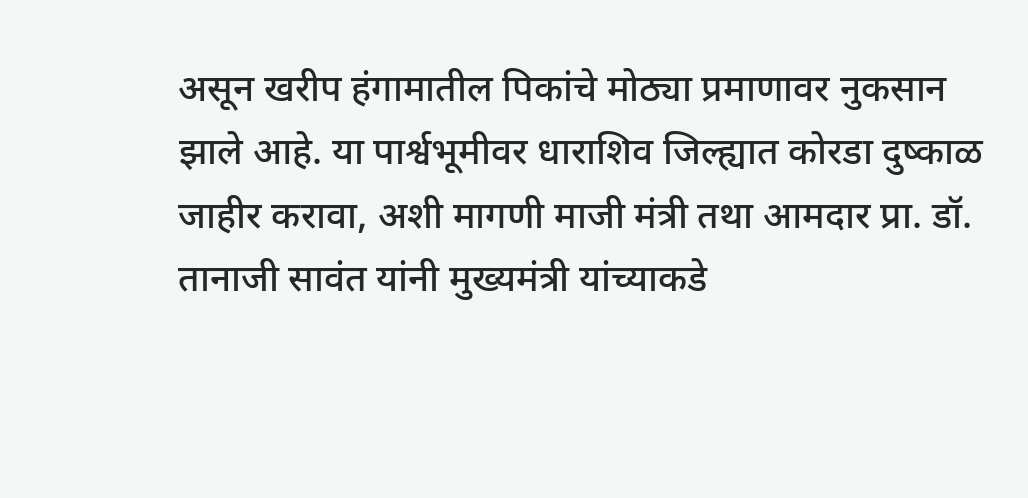असून खरीप हंगामातील पिकांचे मोठ्या प्रमाणावर नुकसान झाले आहे. या पार्श्वभूमीवर धाराशिव जिल्ह्यात कोरडा दुष्काळ जाहीर करावा, अशी मागणी माजी मंत्री तथा आमदार प्रा. डॉ. तानाजी सावंत यांनी मुख्यमंत्री यांच्याकडे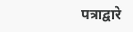पत्राद्वारे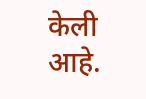केली आहे.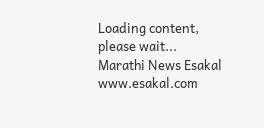Loading content, please wait...
Marathi News Esakal
www.esakal.com